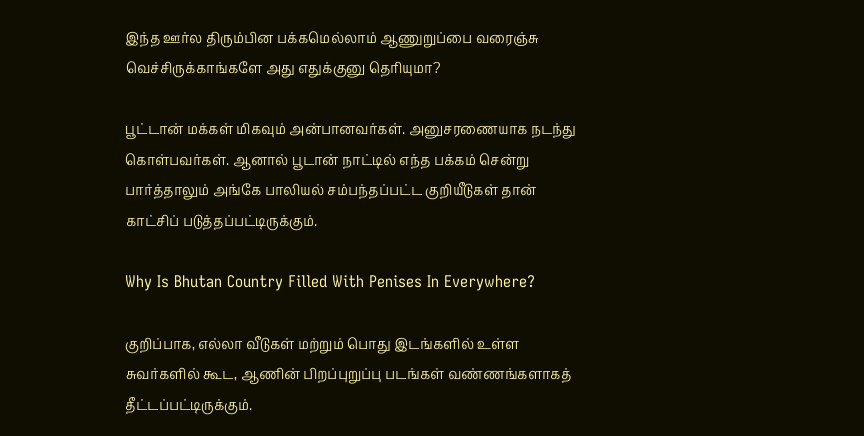இந்த ஊர்ல திரும்பின பக்கமெல்லாம் ஆணுறுப்பை வரைஞ்சு வெச்சிருக்காங்களே அது எதுக்குனு தெரியுமா?

பூட்டான் மக்கள் மிகவும் அன்பானவர்கள். அனுசரணையாக நடந்து கொள்பவர்கள். ஆனால் பூடான் நாட்டில் எந்த பக்கம் சென்று பார்த்தாலும் அங்கே பாலியல் சம்பந்தப்பட்ட குறியீடுகள் தான் காட்சிப் படுத்தப்பட்டிருக்கும்.

Why Is Bhutan Country Filled With Penises In Everywhere?

குறிப்பாக, எல்லா வீடுகள் மற்றும் பொது இடங்களில் உள்ள சுவர்களில் கூட, ஆணின் பிறப்புறுப்பு படங்கள் வண்ணங்களாகத் தீட்டப்பட்டிருக்கும்.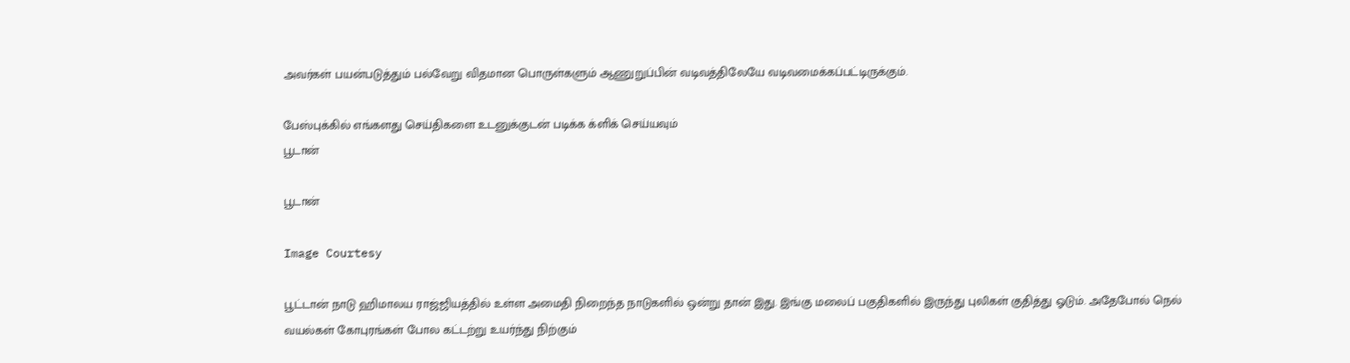அவர்கள் பயன்படுத்தும் பல்வேறு விதமான பொருள்களும் ஆணுறுப்பின் வடிவத்திலேயே வடிவமைக்கப்பட்டிருக்கும்.

பேஸ்புக்கில் எங்களது செய்திகளை உடனுக்குடன் படிக்க க்ளிக் செய்யவும்
பூடான்

பூடான்

Image Courtesy

பூட்டான் நாடு ஹிமாலய ராஜ்ஜியத்தில் உள்ள அமைதி நிறைந்த நாடுகளில் ஒன்று தான் இது. இங்கு மலைப் பகுதிகளில் இருந்து புலிகள் குதித்து ஓடும். அதேபோல் நெல் வயல்கள் கோபுரங்கள் போல கட்டற்று உயர்ந்து நிற்கும்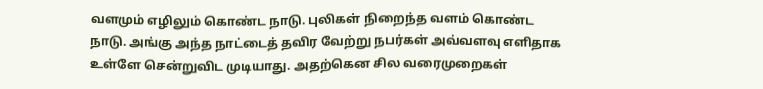வளமும் எழிலும் கொண்ட நாடு. புலிகள் நிறைந்த வளம் கொண்ட நாடு. அங்கு அந்த நாட்டைத் தவிர வேற்று நபர்கள் அவ்வளவு எளிதாக உள்ளே சென்றுவிட முடியாது. அதற்கென சில வரைமுறைகள்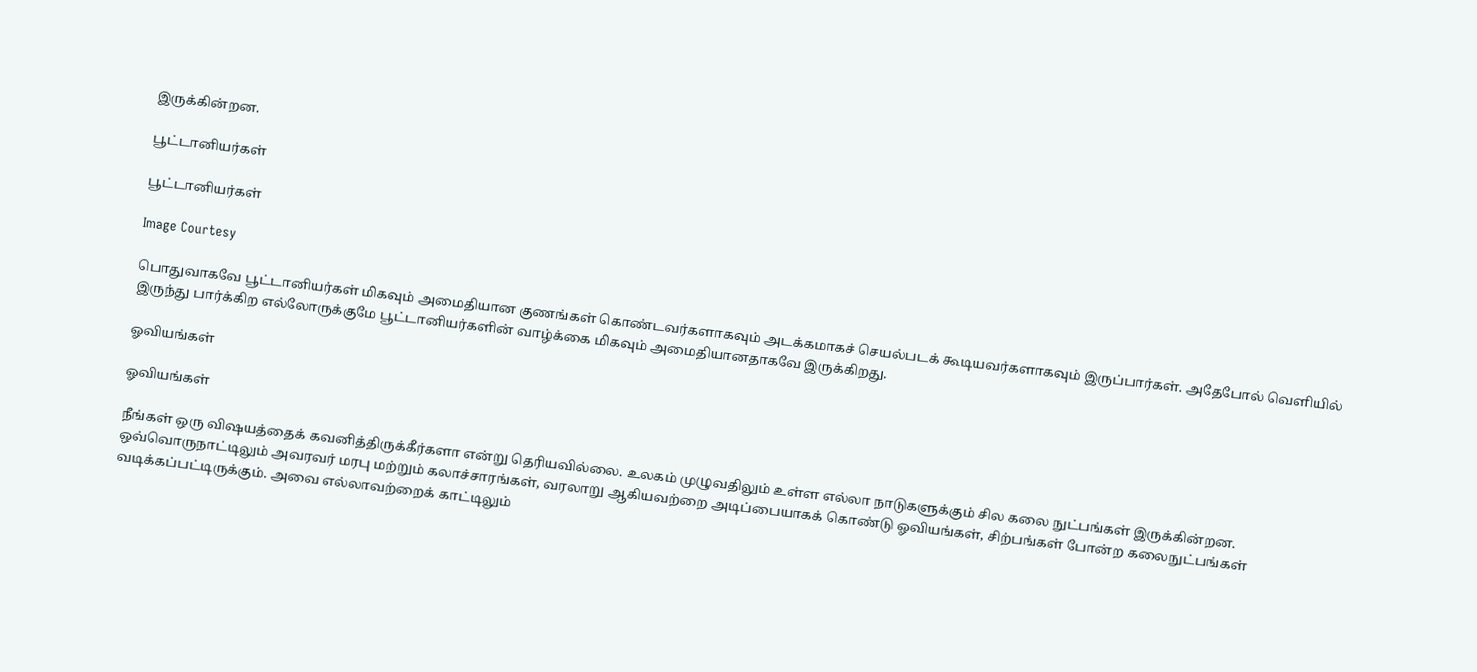இருக்கின்றன.

பூட்டானியர்கள்

பூட்டானியர்கள்

Image Courtesy

பொதுவாகவே பூட்டானியர்கள் மிகவும் அமைதியான குணங்கள் கொண்டவர்களாகவும் அடக்கமாகச் செயல்படக் கூடியவர்களாகவும் இருப்பார்கள். அதேபோல் வெளியில் இருந்து பார்க்கிற எல்லோருக்குமே பூட்டானியர்களின் வாழ்க்கை மிகவும் அமைதியானதாகவே இருக்கிறது.

ஓவியங்கள்

ஓவியங்கள்

நீங்கள் ஒரு விஷயத்தைக் கவனித்திருக்கீர்களா என்று தெரியவில்லை. உலகம் முழுவதிலும் உள்ள எல்லா நாடுகளுக்கும் சில கலை நுட்பங்கள் இருக்கின்றன. ஒவ்வொருநாட்டிலும் அவரவர் மரபு மற்றும் கலாச்சாரங்கள், வரலாறு ஆகியவற்றை அடிப்பையாகக் கொண்டு ஓவியங்கள், சிற்பங்கள் போன்ற கலைநுட்பங்கள் வடிக்கப்பட்டிருக்கும். அவை எல்லாவற்றைக் காட்டிலும்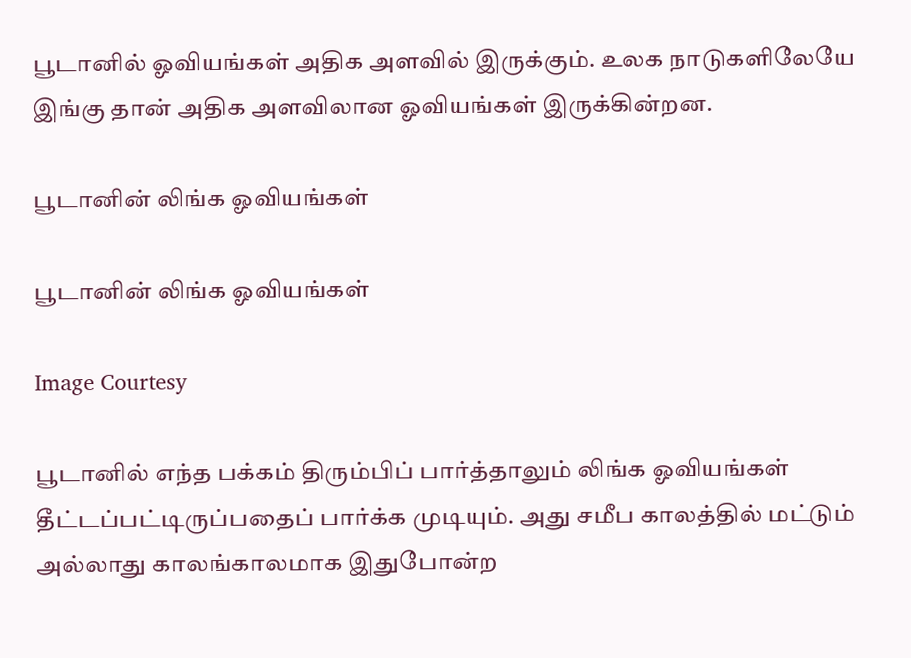பூடானில் ஓவியங்கள் அதிக அளவில் இருக்கும். உலக நாடுகளிலேயே இங்கு தான் அதிக அளவிலான ஓவியங்கள் இருக்கின்றன.

பூடானின் லிங்க ஓவியங்கள்

பூடானின் லிங்க ஓவியங்கள்

Image Courtesy

பூடானில் எந்த பக்கம் திரும்பிப் பார்த்தாலும் லிங்க ஓவியங்கள் தீட்டப்பட்டிருப்பதைப் பார்க்க முடியும். அது சமீப காலத்தில் மட்டும் அல்லாது காலங்காலமாக இதுபோன்ற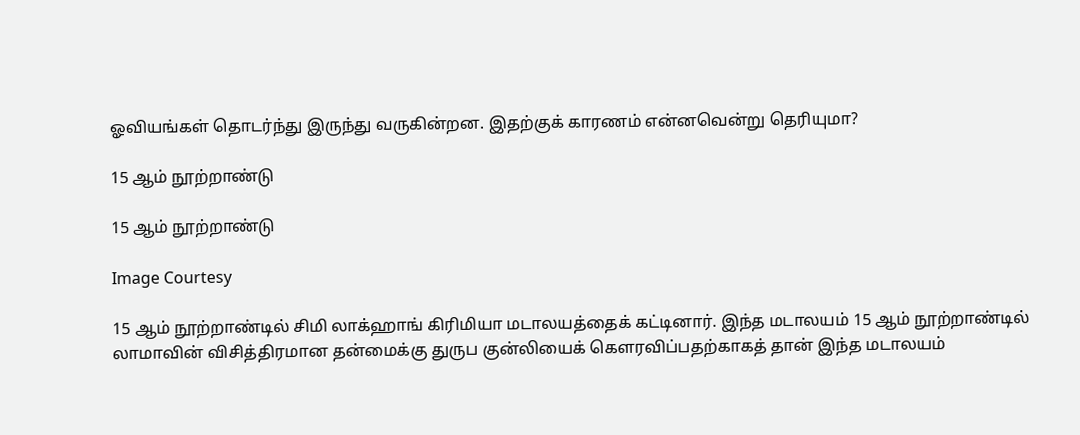ஓவியங்கள் தொடர்ந்து இருந்து வருகின்றன. இதற்குக் காரணம் என்னவென்று தெரியுமா?

15 ஆம் நூற்றாண்டு

15 ஆம் நூற்றாண்டு

Image Courtesy

15 ஆம் நூற்றாண்டில் சிமி லாக்ஹாங் கிரிமியா மடாலயத்தைக் கட்டினார். இந்த மடாலயம் 15 ஆம் நூற்றாண்டில் லாமாவின் விசித்திரமான தன்மைக்கு துருப குன்லியைக் கௌரவிப்பதற்காகத் தான் இந்த மடாலயம்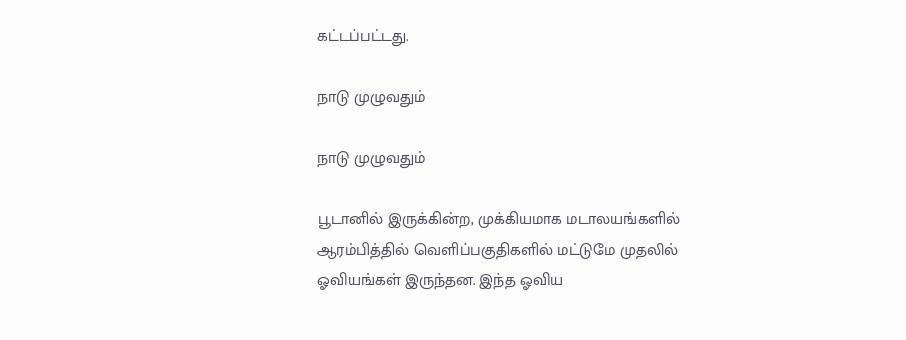கட்டப்பட்டது.

நாடு முழுவதும்

நாடு முழுவதும்

பூடானில் இருக்கின்ற, முக்கியமாக மடாலயங்களில் ஆரம்பித்தில் வெளிப்பகுதிகளில் மட்டுமே முதலில் ஓவியங்கள் இருந்தன. இந்த ஓவிய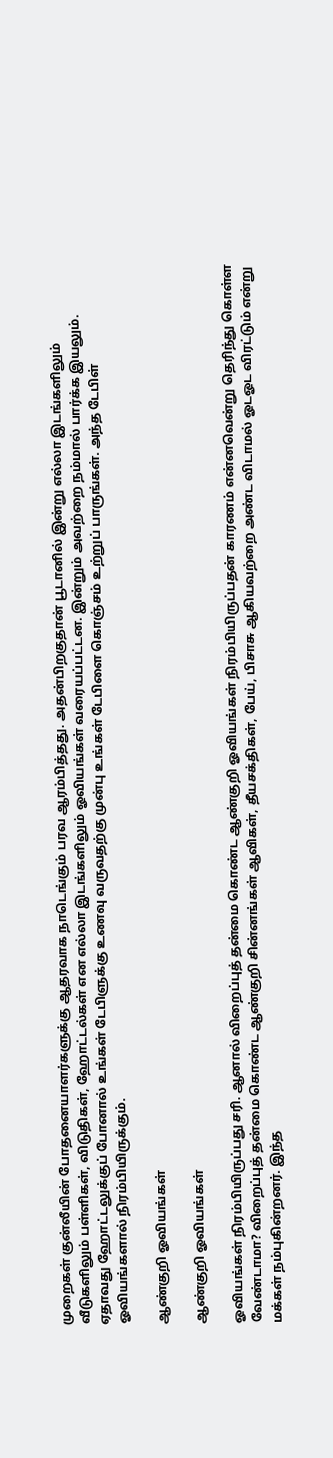முறைகள் குன்லீயின் போதனையாளர்களுக்கு ஆதரவாக நாடெங்கும் பரவ ஆரம்பித்தது. அதன்பிறகுதான் பூடானில் இன்று எல்லா இடங்களிலும் வீடுகளிலும் பள்ளிகள், விடுதிகள், ஹோட்டல்கள் என எல்லா இடங்களிலும் ஓவியங்கள் வரையப்பட்டன. இன்றும் அவற்றை நம்மால் பார்க்க இயலும். ஏதாவது ஹோட்டலுக்குப் போனால் உங்கள் டேபிளுக்கு உணவு வருவதற்கு முன்பு உங்கள் டேபிளை கொஞ்சம் உற்றுப் பாருங்கள். அந்த டேபிள் ஓவியங்களால் நிரம்பியிருக்கும்.

ஆண்குறி ஓவியங்கள்

ஆண்குறி ஓவியங்கள்

ஓவியங்கள் நிரம்பியிருப்பது சரி. ஆனால் விறைப்புத் தன்மை கொண்ட ஆண்குறி ஓவியங்கள் நிரம்பியிருப்பதன் காரணம் என்னவென்று தெரிந்து கொள்ள வேண்டாமா? விறைப்புத் தன்மை கொண்ட ஆண்குறி சின்னங்கள் ஆவிகள், தீயசக்திகள், பேய், பிசாசு ஆகியவற்றை அண்ட விடாமல் ஓடஓட விரட்டும் என்று மக்கள் நம்புகின்றனர். இந்த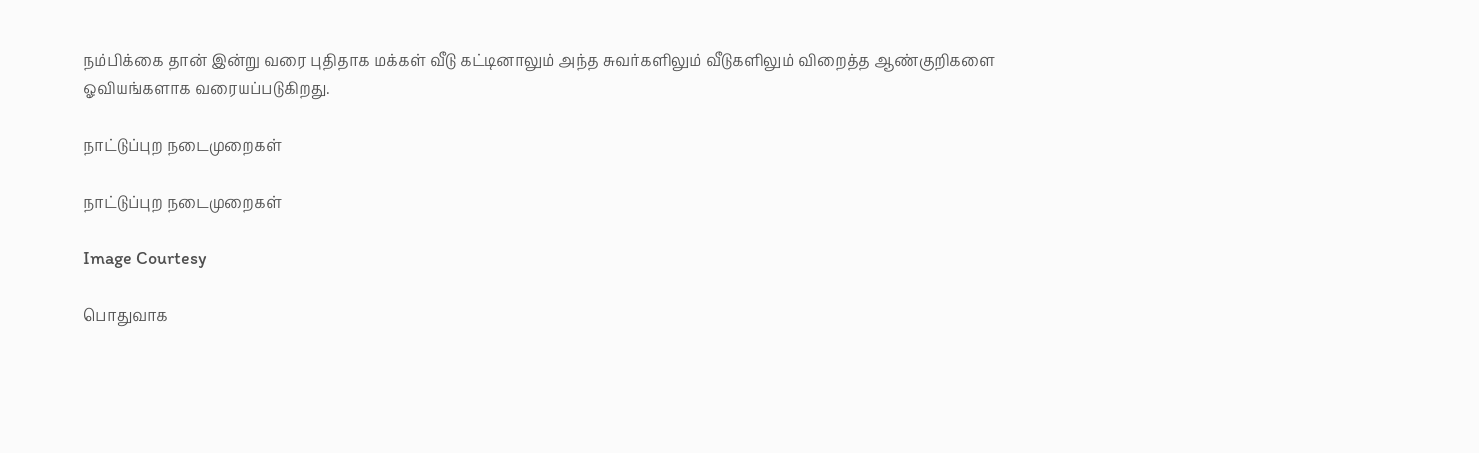நம்பிக்கை தான் இன்று வரை புதிதாக மக்கள் வீடு கட்டினாலும் அந்த சுவர்களிலும் வீடுகளிலும் விறைத்த ஆண்குறிகளை ஓவியங்களாக வரையப்படுகிறது.

நாட்டுப்புற நடைமுறைகள்

நாட்டுப்புற நடைமுறைகள்

Image Courtesy

பொதுவாக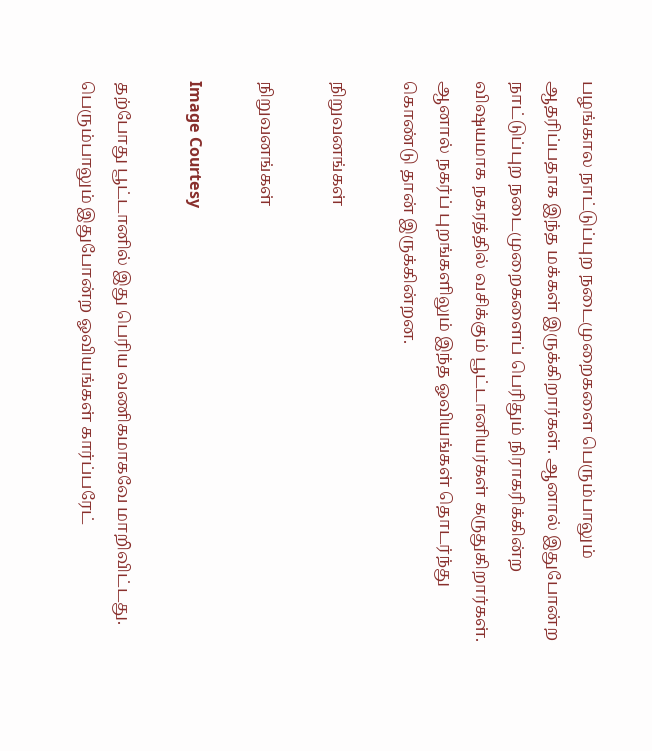பழங்கால நாட்டுப்புற நடைமுறைகளை பெரும்பாலும் ஆதரிப்பதாக இந்த மக்கள் இருக்கிறார்கள். ஆனால் இதுபோன்ற நாட்டுப்புற நடைமுறைகளைப் பெரிதும் நிராகரிக்கின்ற விஷயமாக நகரத்தில் வசிக்கும் பூட்டானியர்கள் கருதுகிறார்கள். ஆனால் நகர்ப் புறங்களிலும் இந்த ஓவியங்கள் தொடர்ந்து கொண்டு தான் இருக்கின்றன.

நிறுவனங்கள்

நிறுவனங்கள்

Image Courtesy

தற்போது பூட்டானில் இது பெரிய வணிகமாகவே மாறிவிட்டது. பெரும்பாலும் இதுபோன்ற ஓவியங்கள் கார்ப்பரேட்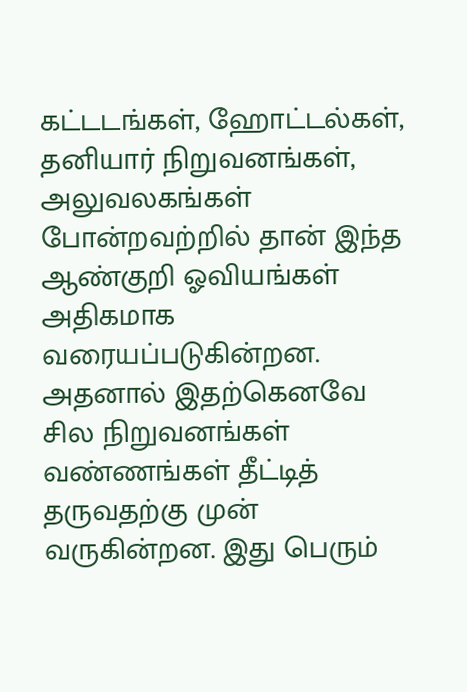கட்டடங்கள், ஹோட்டல்கள், தனியார் நிறுவனங்கள், அலுவலகங்கள் போன்றவற்றில் தான் இந்த ஆண்குறி ஓவியங்கள் அதிகமாக வரையப்படுகின்றன. அதனால் இதற்கெனவே சில நிறுவனங்கள் வண்ணங்கள் தீட்டித் தருவதற்கு முன் வருகின்றன. இது பெரும்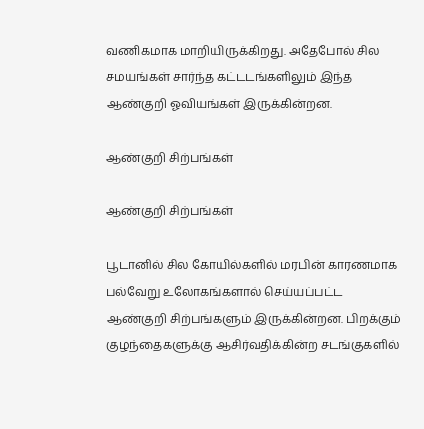வணிகமாக மாறியிருக்கிறது. அதேபோல் சில சமயங்கள் சார்ந்த கட்டடங்களிலும் இந்த ஆண்குறி ஓவியங்கள் இருக்கின்றன.

ஆண்குறி சிற்பங்கள்

ஆண்குறி சிற்பங்கள்

பூடானில் சில கோயில்களில் மரபின் காரணமாக பல்வேறு உலோகங்களால் செய்யப்பட்ட ஆண்குறி சிற்பங்களும் இருக்கின்றன. பிறக்கும் குழந்தைகளுக்கு ஆசிர்வதிக்கின்ற சடங்குகளில்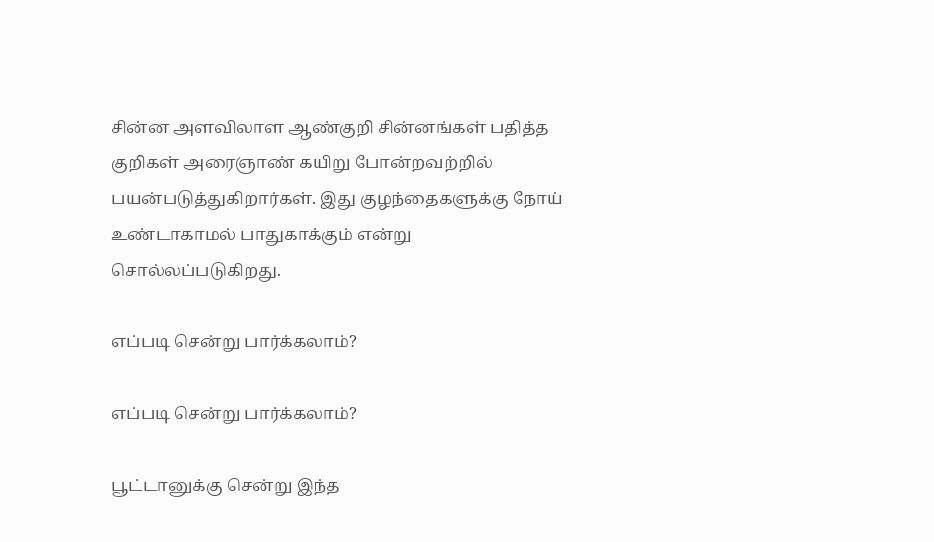சின்ன அளவிலாள ஆண்குறி சின்னங்கள் பதித்த குறிகள் அரைஞாண் கயிறு போன்றவற்றில் பயன்படுத்துகிறார்கள். இது குழந்தைகளுக்கு நோய் உண்டாகாமல் பாதுகாக்கும் என்று சொல்லப்படுகிறது.

எப்படி சென்று பார்க்கலாம்?

எப்படி சென்று பார்க்கலாம்?

பூட்டானுக்கு சென்று இந்த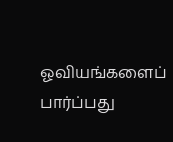ஓவியங்களைப் பார்ப்பது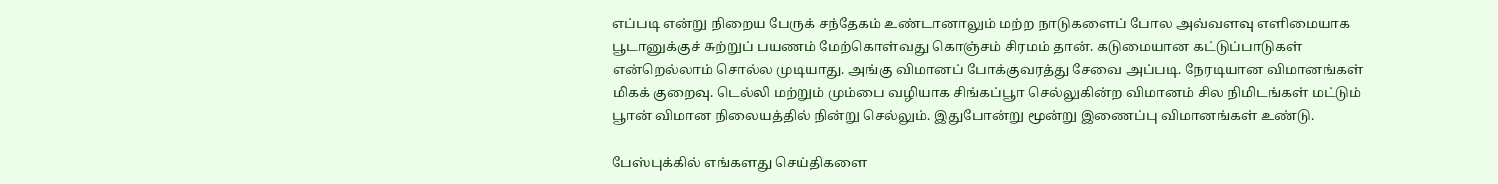எப்படி என்று நிறைய பேருக் சந்தேகம் உண்டானாலும் மற்ற நாடுகளைப் போல அவ்வளவு எளிமையாக பூடானுக்குச் சுற்றுப் பயணம் மேற்கொள்வது கொஞ்சம் சிரமம் தான். கடுமையான கட்டுப்பாடுகள் என்றெல்லாம் சொல்ல முடியாது. அங்கு விமானப் போக்குவரத்து சேவை அப்படி. நேரடியான விமானங்கள் மிகக் குறைவு. டெல்லி மற்றும் மும்பை வழியாக சிங்கப்பூா செல்லுகின்ற விமானம் சில நிமிடங்கள் மட்டும் பூான் விமான நிலையத்தில் நின்று செல்லும். இதுபோன்று மூன்று இணைப்பு விமானங்கள் உண்டு.

பேஸ்புக்கில் எங்களது செய்திகளை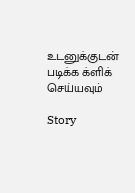உடனுக்குடன் படிக்க க்ளிக் செய்யவும்

Story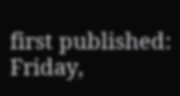first published: Friday,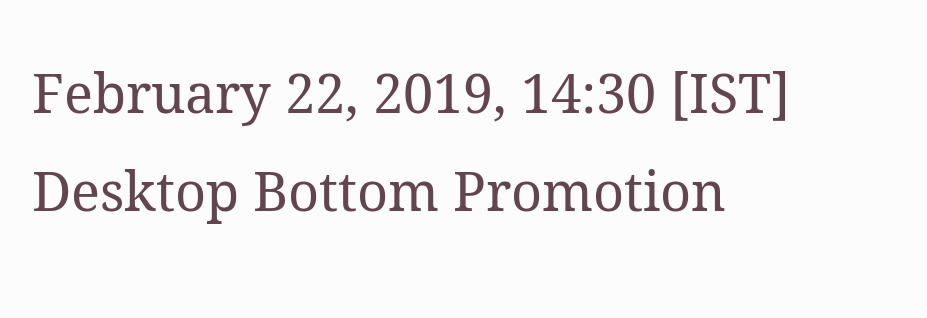February 22, 2019, 14:30 [IST]
Desktop Bottom Promotion